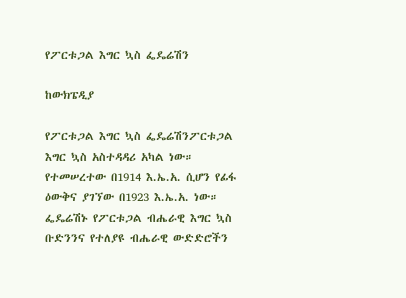የፖርቱጋል እግር ኳስ ፌዴሬሽን

ከውክፔዲያ

የፖርቱጋል እግር ኳስ ፌዴሬሽንፖርቱጋል እግር ኳስ አስተዳዳሪ አካል ነው። የተመሠረተው በ1914 እ.ኤ.አ. ሲሆን የፊፋ ዕውቅና ያገኘው በ1923 እ.ኤ.አ. ነው። ፌዴሬሽኑ የፖርቱጋል ብሔራዊ እግር ኳስ ቡድንንና የተለያዩ ብሔራዊ ውድድሮችን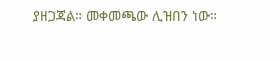ያዘጋጃል። መቀመጫው ሊዝበን ነው።